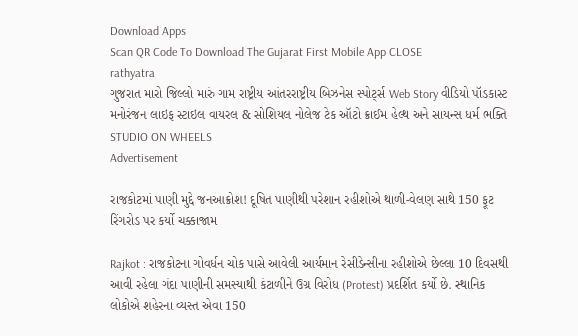Download Apps
Scan QR Code To Download The Gujarat First Mobile App CLOSE
rathyatra
ગુજરાત મારો જિલ્લો મારું ગામ રાષ્ટ્રીય આંતરરાષ્ટ્રીય બિઝનેસ સ્પોર્ટ્સ Web Story વીડિયો પૉડકાસ્ટ મનોરંજન લાઇફ સ્ટાઇલ વાયરલ & સોશિયલ નોલેજ ટેક ઑટો ક્રાઈમ હેલ્થ અને સાયન્સ ધર્મ ભક્તિ STUDIO ON WHEELS
Advertisement

રાજકોટમાં પાણી મુદ્દે જનઆક્રોશ! દૂષિત પાણીથી પરેશાન રહીશોએ થાળી-વેલણ સાથે 150 ફૂટ રિંગરોડ પર કર્યો ચક્કાજામ

Rajkot : રાજકોટના ગોવર્ધન ચોક પાસે આવેલી આર્યમાન રેસીડેન્સીના રહીશોએ છેલ્લા 10 દિવસથી આવી રહેલા ગંદા પાણીની સમસ્યાથી કંટાળીને ઉગ્ર વિરોધ (Protest) પ્રદર્શિત કર્યો છે. સ્થાનિક લોકોએ શહેરના વ્યસ્ત એવા 150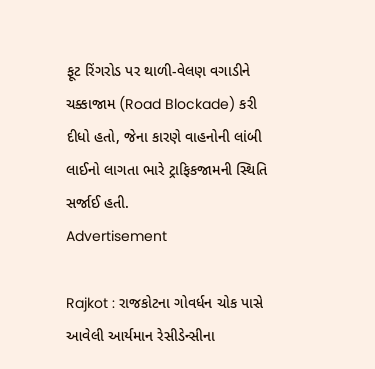ફૂટ રિંગરોડ પર થાળી-વેલણ વગાડીને ચક્કાજામ (Road Blockade) કરી દીધો હતો, જેના કારણે વાહનોની લાંબી લાઈનો લાગતા ભારે ટ્રાફિકજામની સ્થિતિ સર્જાઈ હતી.
Advertisement

Rajkot : રાજકોટના ગોવર્ધન ચોક પાસે આવેલી આર્યમાન રેસીડેન્સીના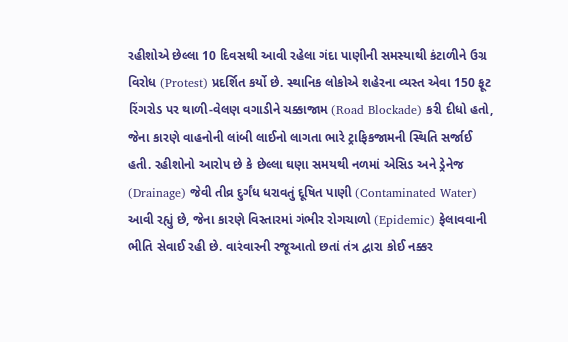રહીશોએ છેલ્લા 10 દિવસથી આવી રહેલા ગંદા પાણીની સમસ્યાથી કંટાળીને ઉગ્ર વિરોધ (Protest) પ્રદર્શિત કર્યો છે. સ્થાનિક લોકોએ શહેરના વ્યસ્ત એવા 150 ફૂટ રિંગરોડ પર થાળી-વેલણ વગાડીને ચક્કાજામ (Road Blockade) કરી દીધો હતો, જેના કારણે વાહનોની લાંબી લાઈનો લાગતા ભારે ટ્રાફિકજામની સ્થિતિ સર્જાઈ હતી. રહીશોનો આરોપ છે કે છેલ્લા ઘણા સમયથી નળમાં એસિડ અને ડ્રેનેજ (Drainage) જેવી તીવ્ર દુર્ગંધ ધરાવતું દૂષિત પાણી (Contaminated Water) આવી રહ્યું છે, જેના કારણે વિસ્તારમાં ગંભીર રોગચાળો (Epidemic) ફેલાવવાની ભીતિ સેવાઈ રહી છે. વારંવારની રજૂઆતો છતાં તંત્ર દ્વારા કોઈ નક્કર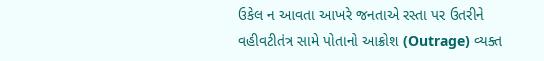ઉકેલ ન આવતા આખરે જનતાએ રસ્તા પર ઉતરીને વહીવટીતંત્ર સામે પોતાનો આક્રોશ (Outrage) વ્યક્ત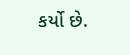કર્યો છે.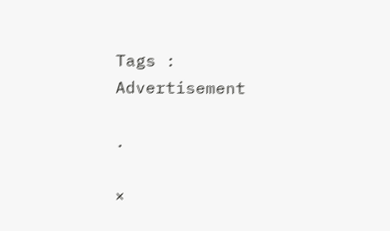Tags :
Advertisement

.

×